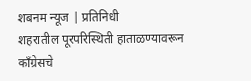शबनम न्यूज | प्रतिनिधी
शहरातील पूरपरिस्थिती हाताळण्यावरून काँग्रेसचे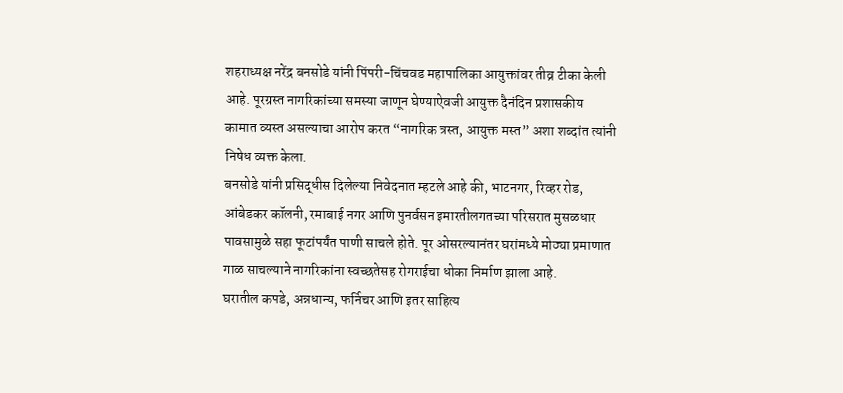शहराध्यक्ष नरेंद्र बनसोडे यांनी पिंपरी-चिंचवड महापालिका आयुक्तांवर तीव्र टीका केली आहे. पूरग्रस्त नागरिकांच्या समस्या जाणून घेण्याऐवजी आयुक्त दैनंदिन प्रशासकीय कामात व्यस्त असल्याचा आरोप करत “नागरिक त्रस्त, आयुक्त मस्त” अशा शब्दांत त्यांनी निषेध व्यक्त केला.
बनसोडे यांनी प्रसिद्धीस दिलेल्या निवेदनात म्हटले आहे की, भाटनगर, रिव्हर रोड, आंबेडकर कॉलनी, रमाबाई नगर आणि पुनर्वसन इमारतीलगतच्या परिसरात मुसळधार पावसामुळे सहा फूटांपर्यंत पाणी साचले होते. पूर ओसरल्यानंतर घरांमध्ये मोठ्या प्रमाणात गाळ साचल्याने नागरिकांना स्वच्छतेसह रोगराईचा धोका निर्माण झाला आहे.
घरातील कपडे, अन्नधान्य, फर्निचर आणि इतर साहित्य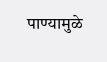पाण्यामुळे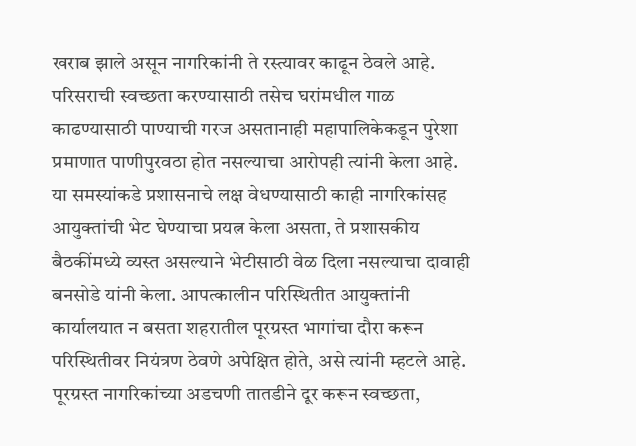खराब झाले असून नागरिकांनी ते रस्त्यावर काढून ठेवले आहे. परिसराची स्वच्छता करण्यासाठी तसेच घरांमधील गाळ काढण्यासाठी पाण्याची गरज असतानाही महापालिकेकडून पुरेशा प्रमाणात पाणीपुरवठा होत नसल्याचा आरोपही त्यांनी केला आहे.
या समस्यांकडे प्रशासनाचे लक्ष वेधण्यासाठी काही नागरिकांसह आयुक्तांची भेट घेण्याचा प्रयत्न केला असता, ते प्रशासकीय बैठकींमध्ये व्यस्त असल्याने भेटीसाठी वेळ दिला नसल्याचा दावाही बनसोडे यांनी केला. आपत्कालीन परिस्थितीत आयुक्तांनी कार्यालयात न बसता शहरातील पूरग्रस्त भागांचा दौरा करून परिस्थितीवर नियंत्रण ठेवणे अपेक्षित होते, असे त्यांनी म्हटले आहे.
पूरग्रस्त नागरिकांच्या अडचणी तातडीने दूर करून स्वच्छता,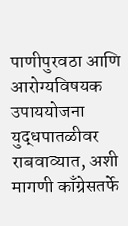पाणीपुरवठा आणि आरोग्यविषयक उपाययोजना युद्धपातळीवर राबवाव्यात, अशी मागणी काँग्रेसतर्फे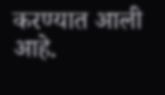करण्यात आली आहे.